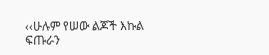‹‹ሁሉም የሠው ልጆች እኩል ፍጡራን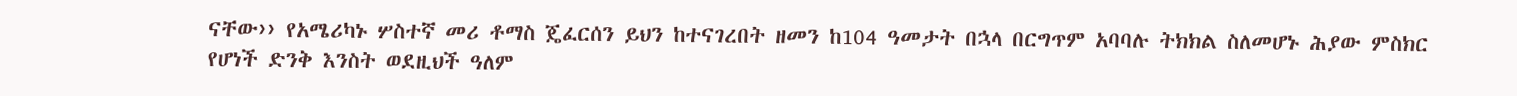ናቸው›› የአሜሪካኑ ሦስተኛ መሪ ቶማስ ጄፈርሰን ይህን ከተናገረበት ዘመን ከ104 ዓመታት በኋላ በርግጥም አባባሉ ትክክል ስለመሆኑ ሕያው ምስክር የሆነች ድንቅ እንስት ወደዚህች ዓለም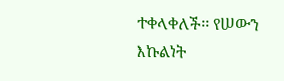ተቀላቀለች፡፡ የሠውን እኩልነት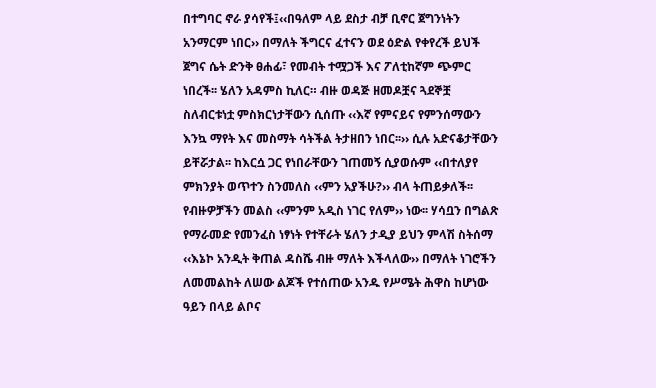በተግባር ኖራ ያሳየች፤‹‹በዓለም ላይ ደስታ ብቻ ቢኖር ጀግንነትን አንማርም ነበር›› በማለት ችግርና ፈተናን ወደ ዕድል የቀየረች ይህች ጀግና ሴት ድንቅ ፀሐፊ፣ የመብት ተሟጋች እና ፖለቲከኛም ጭምር ነበረች፡፡ ሄለን አዳምስ ኪለር። ብዙ ወዳጅ ዘመዶቿና ጓደኞቿ ስለብርቱነቷ ምስክርነታቸውን ሲሰጡ ‹‹እኛ የምናይና የምንሰማውን እንኳ ማየት እና መስማት ሳትችል ትታዘበን ነበር፡፡›› ሲሉ አድናቆታቸውን ይቸሯታል፡፡ ከእርሷ ጋር የነበራቸውን ገጠመኝ ሲያወሱም ‹‹በተለያየ ምክንያት ወጥተን ስንመለስ ‹‹ምን አያችሁ?›› ብላ ትጠይቃለች፡፡ የብዙዎቻችን መልስ ‹‹ምንም አዲስ ነገር የለም›› ነው፡፡ ሃሳቧን በግልጽ የማራመድ የመንፈስ ነፃነት የተቸራት ሄለን ታዲያ ይህን ምላሽ ስትሰማ ‹‹እኔኮ አንዲት ቅጠል ዳስሼ ብዙ ማለት እችላለው›› በማለት ነገሮችን ለመመልከት ለሠው ልጆች የተሰጠው አንዱ የሥሜት ሕዋስ ከሆነው ዓይን በላይ ልቦና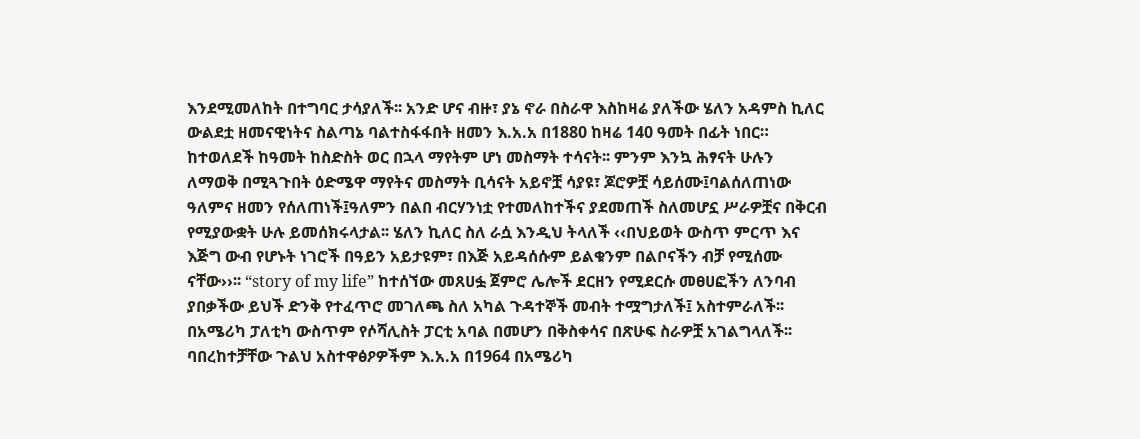እንደሚመለከት በተግባር ታሳያለች፡፡ አንድ ሆና ብዙ፣ ያኔ ኖራ በስራዋ እስከዛሬ ያለችው ሄለን አዳምስ ኪለር ውልደቷ ዘመናዊነትና ስልጣኔ ባልተስፋፋበት ዘመን እ.አ.አ በ1880 ከዛሬ 140 ዓመት በፊት ነበር። ከተወለደች ከዓመት ከስድስት ወር በኋላ ማየትም ሆነ መስማት ተሳናት፡፡ ምንም እንኳ ሕፃናት ሁሉን ለማወቅ በሚጓጉበት ዕድሜዋ ማየትና መስማት ቢሳናት አይኖቿ ሳያዩ፣ ጆሮዎቿ ሳይሰሙ፤ባልሰለጠነው ዓለምና ዘመን የሰለጠነች፤ዓለምን በልበ ብርሃንነቷ የተመለከተችና ያደመጠች ስለመሆኗ ሥራዎቿና በቅርብ የሚያውቋት ሁሉ ይመሰክሩላታል፡፡ ሄለን ኪለር ስለ ራሷ እንዲህ ትላለች ‹‹በህይወት ውስጥ ምርጥ እና እጅግ ውብ የሆኑት ነገሮች በዓይን አይታዩም፣ በእጅ አይዳሰሱም ይልቁንም በልቦናችን ብቻ የሚሰሙ ናቸው››፡፡ “story of my life” ከተሰኘው መጸሀፏ ጀምሮ ሌሎች ደርዘን የሚደርሱ መፀሀፎችን ለንባብ ያበቃችው ይህች ድንቅ የተፈጥሮ መገለጫ ስለ አካል ጉዳተኞች መብት ተሟግታለች፤ አስተምራለች፡፡ በአሜሪካ ፓለቲካ ውስጥም የሶሻሊስት ፓርቲ አባል በመሆን በቅስቀሳና በጽሁፍ ስራዎቿ አገልግላለች፡፡ባበረከተቻቸው ጉልህ አስተዋፅዖዎችም እ.አ.አ በ1964 በአሜሪካ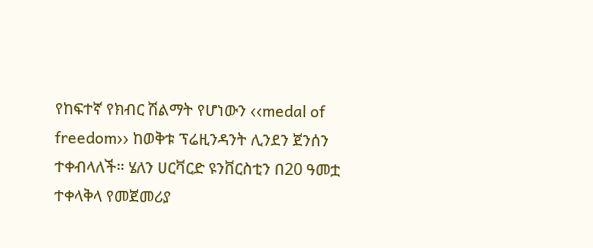የከፍተኛ የክብር ሽልማት የሆነውን ‹‹medal of freedom›› ከወቅቱ ፕሬዚንዳንት ሊንደን ጀንሰን ተቀብላለች። ሄለን ሀርቫርድ ዩንቨርስቲን በ20 ዓመቷ ተቀላቅላ የመጀመሪያ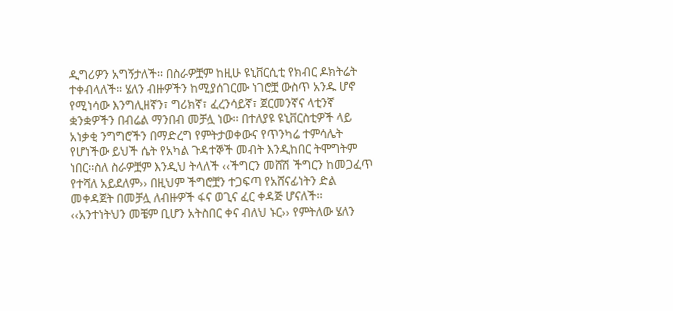ዲግሪዎን አግኝታለች፡፡ በስራዎቿም ከዚሁ ዩኒቨርሲቲ የክብር ዶክትሬት ተቀብላለች። ሄለን ብዙዎችን ከሚያሰገርሙ ነገሮቿ ውስጥ አንዱ ሆኖ የሚነሳው እንግሊዘኛን፣ ግሪክኛ፣ ፈረንሳይኛ፣ ጀርመንኛና ላቲንኛ ቋንቋዎችን በብሬል ማንበብ መቻሏ ነው፡፡ በተለያዩ ዩኒቨርስቲዎች ላይ አነቃቂ ንግግሮችን በማድረግ የምትታወቀውና የጥንካሬ ተምሳሌት የሆነችው ይህች ሴት የአካል ጉዳተኞች መብት እንዲከበር ትሞግትም ነበር፡፡ስለ ስራዎቿም እንዲህ ትላለች ‹‹ችግርን መሸሽ ችግርን ከመጋፈጥ የተሻለ አይደለም›› በዚህም ችግሮቿን ተጋፍጣ የአሸናፊነትን ድል መቀዳጀት በመቻሏ ለብዙዎች ፋና ወጊና ፈር ቀዳጅ ሆናለች፡፡ ‹‹አንተነትህን መቼም ቢሆን አትስበር ቀና ብለህ ኑር›› የምትለው ሄለን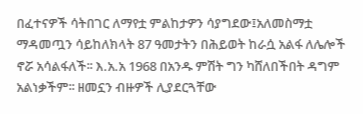በፈተናዎች ሳትበገር ለማየቷ ምልከታዎን ሳያግደው፤አለመስማቷ ማዳመጧን ሳይከለክላት 87 ዓመታትን በሕይወት ከራሷ አልፋ ለሌሎች ኖሯ አሳልፋለች፡፡ እ.አ.አ 1968 በአንዱ ምሽት ግን ካሸለበችበት ዳግም አልነቃችም፡፡ ዘመኗን ብዙዎች ሊያደርጓቸው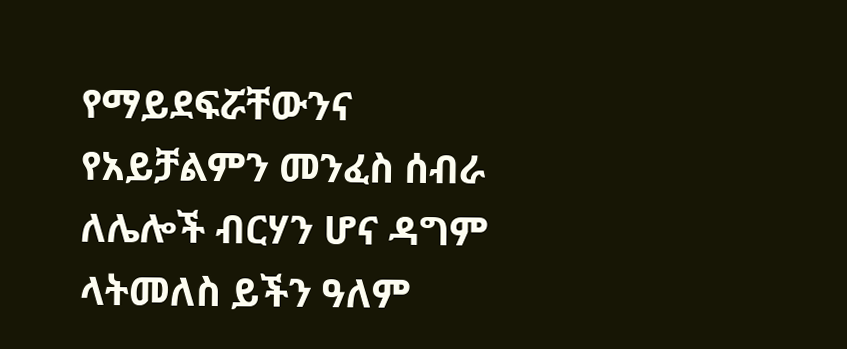የማይደፍሯቸውንና የአይቻልምን መንፈስ ሰብራ ለሌሎች ብርሃን ሆና ዳግም ላትመለስ ይችን ዓለም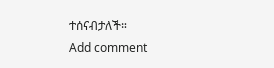ተሰናብታለች።
Add comment